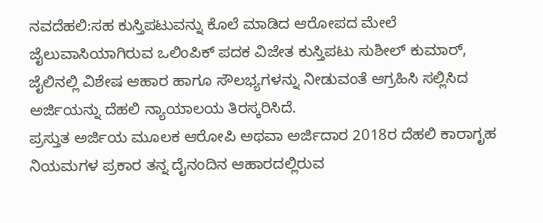ನವದೆಹಲಿ:ಸಹ ಕುಸ್ತಿಪಟುವನ್ನು ಕೊಲೆ ಮಾಡಿದ ಆರೋಪದ ಮೇಲೆ ಜೈಲುವಾಸಿಯಾಗಿರುವ ಒಲಿಂಪಿಕ್ ಪದಕ ವಿಜೇತ ಕುಸ್ತಿಪಟು ಸುಶೀಲ್ ಕುಮಾರ್, ಜೈಲಿನಲ್ಲಿ ವಿಶೇಷ ಆಹಾರ ಹಾಗೂ ಸೌಲಭ್ಯಗಳನ್ನು ನೀಡುವಂತೆ ಆಗ್ರಹಿಸಿ ಸಲ್ಲಿಸಿದ ಅರ್ಜಿಯನ್ನು ದೆಹಲಿ ನ್ಯಾಯಾಲಯ ತಿರಸ್ಕರಿಸಿದೆ.
ಪ್ರಸ್ತುತ ಅರ್ಜಿಯ ಮೂಲಕ ಆರೋಪಿ ಅಥವಾ ಅರ್ಜಿದಾರ 2018ರ ದೆಹಲಿ ಕಾರಾಗೃಹ ನಿಯಮಗಳ ಪ್ರಕಾರ ತನ್ನ ದೈನಂದಿನ ಆಹಾರದಲ್ಲಿರುವ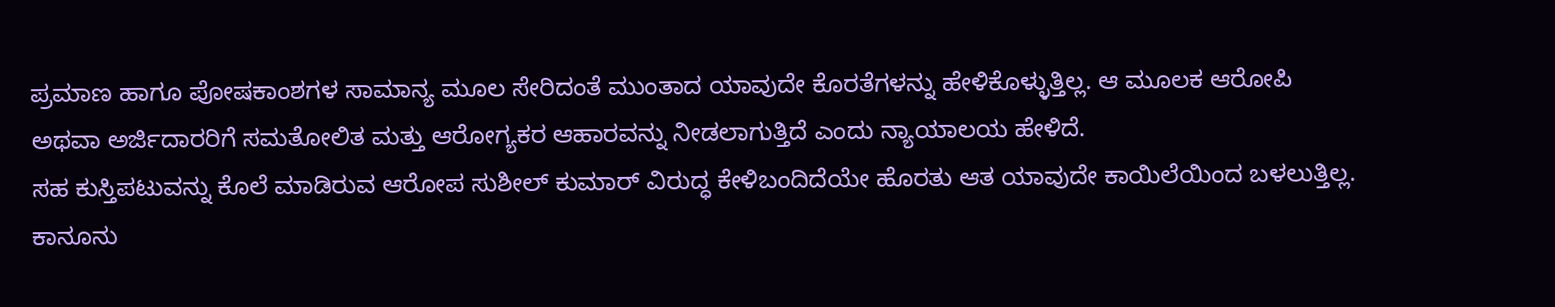ಪ್ರಮಾಣ ಹಾಗೂ ಪೋಷಕಾಂಶಗಳ ಸಾಮಾನ್ಯ ಮೂಲ ಸೇರಿದಂತೆ ಮುಂತಾದ ಯಾವುದೇ ಕೊರತೆಗಳನ್ನು ಹೇಳಿಕೊಳ್ಳುತ್ತಿಲ್ಲ. ಆ ಮೂಲಕ ಆರೋಪಿ ಅಥವಾ ಅರ್ಜಿದಾರರಿಗೆ ಸಮತೋಲಿತ ಮತ್ತು ಆರೋಗ್ಯಕರ ಆಹಾರವನ್ನು ನೀಡಲಾಗುತ್ತಿದೆ ಎಂದು ನ್ಯಾಯಾಲಯ ಹೇಳಿದೆ.
ಸಹ ಕುಸ್ತಿಪಟುವನ್ನು ಕೊಲೆ ಮಾಡಿರುವ ಆರೋಪ ಸುಶೀಲ್ ಕುಮಾರ್ ವಿರುದ್ಧ ಕೇಳಿಬಂದಿದೆಯೇ ಹೊರತು ಆತ ಯಾವುದೇ ಕಾಯಿಲೆಯಿಂದ ಬಳಲುತ್ತಿಲ್ಲ. ಕಾನೂನು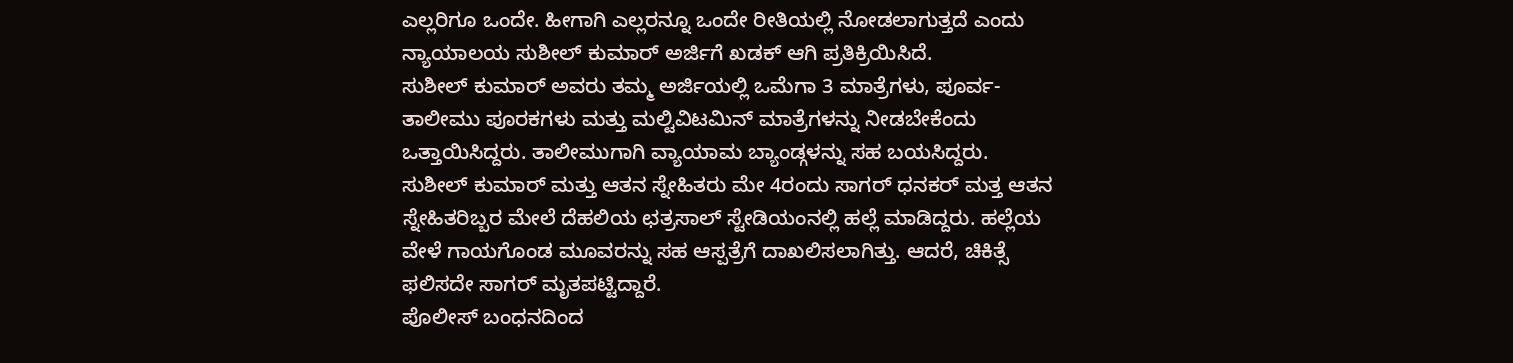ಎಲ್ಲರಿಗೂ ಒಂದೇ. ಹೀಗಾಗಿ ಎಲ್ಲರನ್ನೂ ಒಂದೇ ರೀತಿಯಲ್ಲಿ ನೋಡಲಾಗುತ್ತದೆ ಎಂದು ನ್ಯಾಯಾಲಯ ಸುಶೀಲ್ ಕುಮಾರ್ ಅರ್ಜಿಗೆ ಖಡಕ್ ಆಗಿ ಪ್ರತಿಕ್ರಿಯಿಸಿದೆ.
ಸುಶೀಲ್ ಕುಮಾರ್ ಅವರು ತಮ್ಮ ಅರ್ಜಿಯಲ್ಲಿ ಒಮೆಗಾ 3 ಮಾತ್ರೆಗಳು, ಪೂರ್ವ-ತಾಲೀಮು ಪೂರಕಗಳು ಮತ್ತು ಮಲ್ಟಿವಿಟಮಿನ್ ಮಾತ್ರೆಗಳನ್ನು ನೀಡಬೇಕೆಂದು ಒತ್ತಾಯಿಸಿದ್ದರು. ತಾಲೀಮುಗಾಗಿ ವ್ಯಾಯಾಮ ಬ್ಯಾಂಡ್ಗಳನ್ನು ಸಹ ಬಯಸಿದ್ದರು.
ಸುಶೀಲ್ ಕುಮಾರ್ ಮತ್ತು ಆತನ ಸ್ನೇಹಿತರು ಮೇ 4ರಂದು ಸಾಗರ್ ಧನಕರ್ ಮತ್ತ ಆತನ ಸ್ನೇಹಿತರಿಬ್ಬರ ಮೇಲೆ ದೆಹಲಿಯ ಛತ್ರಸಾಲ್ ಸ್ಟೇಡಿಯಂನಲ್ಲಿ ಹಲ್ಲೆ ಮಾಡಿದ್ದರು. ಹಲ್ಲೆಯ ವೇಳೆ ಗಾಯಗೊಂಡ ಮೂವರನ್ನು ಸಹ ಆಸ್ಪತ್ರೆಗೆ ದಾಖಲಿಸಲಾಗಿತ್ತು. ಆದರೆ, ಚಿಕಿತ್ಸೆ ಫಲಿಸದೇ ಸಾಗರ್ ಮೃತಪಟ್ಟಿದ್ದಾರೆ.
ಪೊಲೀಸ್ ಬಂಧನದಿಂದ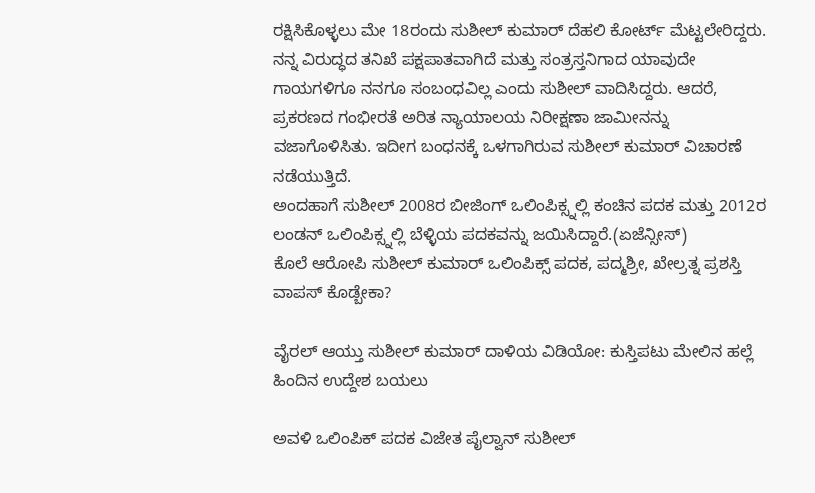ರಕ್ಷಿಸಿಕೊಳ್ಳಲು ಮೇ 18ರಂದು ಸುಶೀಲ್ ಕುಮಾರ್ ದೆಹಲಿ ಕೋರ್ಟ್ ಮೆಟ್ಟಲೇರಿದ್ದರು. ನನ್ನ ವಿರುದ್ಧದ ತನಿಖೆ ಪಕ್ಷಪಾತವಾಗಿದೆ ಮತ್ತು ಸಂತ್ರಸ್ತನಿಗಾದ ಯಾವುದೇ ಗಾಯಗಳಿಗೂ ನನಗೂ ಸಂಬಂಧವಿಲ್ಲ ಎಂದು ಸುಶೀಲ್ ವಾದಿಸಿದ್ದರು. ಆದರೆ, ಪ್ರಕರಣದ ಗಂಭೀರತೆ ಅರಿತ ನ್ಯಾಯಾಲಯ ನಿರೀಕ್ಷಣಾ ಜಾಮೀನನ್ನು ವಜಾಗೊಳಿಸಿತು. ಇದೀಗ ಬಂಧನಕ್ಕೆ ಒಳಗಾಗಿರುವ ಸುಶೀಲ್ ಕುಮಾರ್ ವಿಚಾರಣೆ ನಡೆಯುತ್ತಿದೆ.
ಅಂದಹಾಗೆ ಸುಶೀಲ್ 2008ರ ಬೀಜಿಂಗ್ ಒಲಿಂಪಿಕ್ಸ್ನಲ್ಲಿ ಕಂಚಿನ ಪದಕ ಮತ್ತು 2012ರ ಲಂಡನ್ ಒಲಿಂಪಿಕ್ಸ್ನಲ್ಲಿ ಬೆಳ್ಳಿಯ ಪದಕವನ್ನು ಜಯಿಸಿದ್ದಾರೆ.(ಏಜೆನ್ಸೀಸ್)
ಕೊಲೆ ಆರೋಪಿ ಸುಶೀಲ್ ಕುಮಾರ್ ಒಲಿಂಪಿಕ್ಸ್ ಪದಕ, ಪದ್ಮಶ್ರೀ, ಖೇಲ್ರತ್ನ ಪ್ರಶಸ್ತಿ ವಾಪಸ್ ಕೊಡ್ಬೇಕಾ?

ವೈರಲ್ ಆಯ್ತು ಸುಶೀಲ್ ಕುಮಾರ್ ದಾಳಿಯ ವಿಡಿಯೋ: ಕುಸ್ತಿಪಟು ಮೇಲಿನ ಹಲ್ಲೆ ಹಿಂದಿನ ಉದ್ದೇಶ ಬಯಲು

ಅವಳಿ ಒಲಿಂಪಿಕ್ ಪದಕ ವಿಜೇತ ಪೈಲ್ವಾನ್ ಸುಶೀಲ್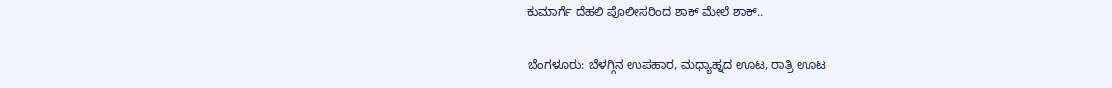ಕುಮಾರ್ಗೆ ದೆಹಲಿ ಪೊಲೀಸರಿಂದ ಶಾಕ್ ಮೇಲೆ ಶಾಕ್..

ಬೆಂಗಳೂರು: ಬೆಳಗ್ಗಿನ ಉಪಹಾರ, ಮಧ್ಯಾಹ್ನದ ಊಟ, ರಾತ್ರಿ ಊಟ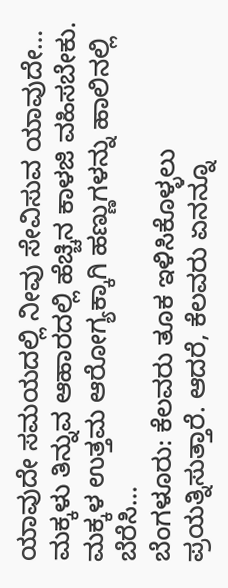ಯಾವುದೇ ಸಮಯದಲ್ಲಿ ನೀವು ಸೇವಿಸುವ ಯಾವುದೇ…
ಮಕ್ಕಳು ತಿನ್ನುವ ಆಹಾರದಲ್ಲಿ ಹೆಚ್ಚಿನ ಕಾಳಜಿ ವಹಿಸಬೇಕು. ಮಕ್ಕಳ ಉತ್ತಮ ಆರೋಗ್ಯಕ್ಕಾಗಿ ಹಣ್ಣುಗಳನ್ನು ಹಾಲಿನಲ್ಲಿ ಬೆರೆಸಿ…
ಬೆಂಗಳೂರು: ಕೆಲವರು ತೂಕ ಇಳಿಸಿಕೊಳ್ಳಲು ಪ್ರಯತ್ನಿಸುತ್ತಾರೆ. ಆದರೆ, ಕೆಲವರು ಏನನ್ನೂ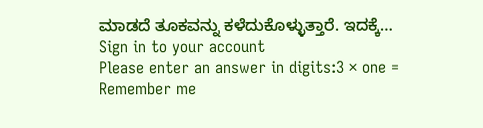ಮಾಡದೆ ತೂಕವನ್ನು ಕಳೆದುಕೊಳ್ಳುತ್ತಾರೆ. ಇದಕ್ಕೆ…
Sign in to your account
Please enter an answer in digits:3 × one =
Remember me